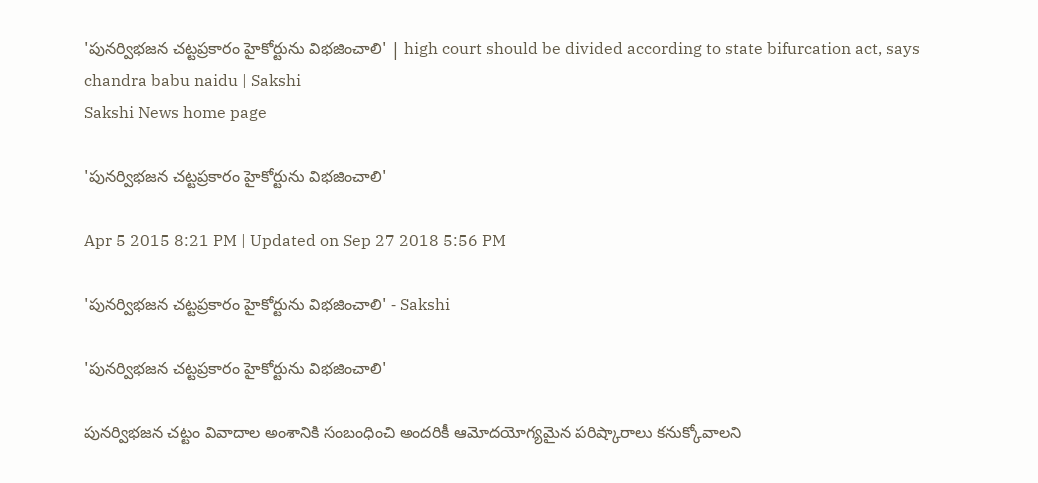'పునర్విభజన చట్టప్రకారం హైకోర్టును విభజించాలి' | high court should be divided according to state bifurcation act, says chandra babu naidu | Sakshi
Sakshi News home page

'పునర్విభజన చట్టప్రకారం హైకోర్టును విభజించాలి'

Apr 5 2015 8:21 PM | Updated on Sep 27 2018 5:56 PM

'పునర్విభజన చట్టప్రకారం హైకోర్టును విభజించాలి' - Sakshi

'పునర్విభజన చట్టప్రకారం హైకోర్టును విభజించాలి'

పునర్విభజన చట్టం వివాదాల అంశానికి సంబంధించి అందరికీ ఆమోదయోగ్యమైన పరిష్కారాలు కనుక్కోవాలని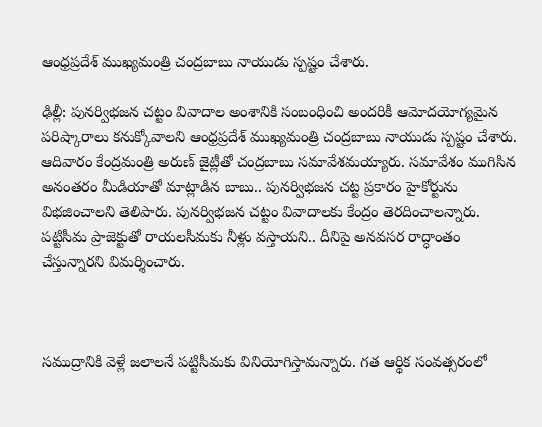ఆంధ్రప్రదేశ్ ముఖ్యమంత్రి చంద్రబాబు నాయుడు స్పష్టం చేశారు.

ఢిల్లీ: పునర్విభజన చట్టం వివాదాల అంశానికి సంబంధించి అందరికీ ఆమోదయోగ్యమైన పరిష్కారాలు కనుక్కోవాలని ఆంధ్రప్రదేశ్ ముఖ్యమంత్రి చంద్రబాబు నాయుడు స్పష్టం చేశారు. ఆదివారం కేంద్రమంత్రి అరుణ్ జైట్లీతో చంద్రబాబు సమావేశమయ్యారు. సమావేశం ముగిసిన అనంతరం మీడియాతో మాట్లాడిన బాబు.. పునర్విభజన చట్ట ప్రకారం హైకోర్టును విభజించాలని తెలిపారు. పునర్విభజన చట్టం వివాదాలకు కేంద్రం తెరదించాలన్నారు. పట్టిసీమ ప్రాజెక్టుతో రాయలసీమకు నీళ్లు వస్తాయని.. దీనిపై అనవసర రాద్ధాంతం చేస్తున్నారని విమర్శించారు.



సముద్రానికి వెళ్లే జలాలనే పట్టిసీమకు వినియోగిస్తామన్నారు. గత ఆర్థిక సంవత్సరంలో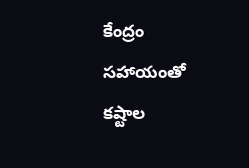కేంద్రం సహాయంతో కష్టాల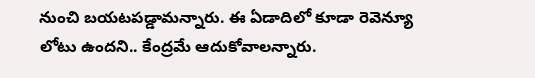నుంచి బయటపడ్డామన్నారు. ఈ ఏడాదిలో కూడా రెవెన్యూ లోటు ఉందని.. కేంద్రమే ఆదుకోవాలన్నారు.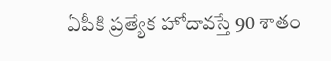ఏపీకి ప్రత్యేక హోదావస్తే 90 శాతం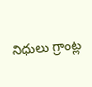నిధులు గ్రాంట్ల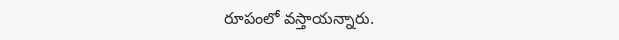రూపంలో వస్తాయన్నారు.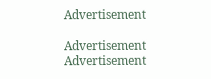Advertisement

Advertisement
Advertisement